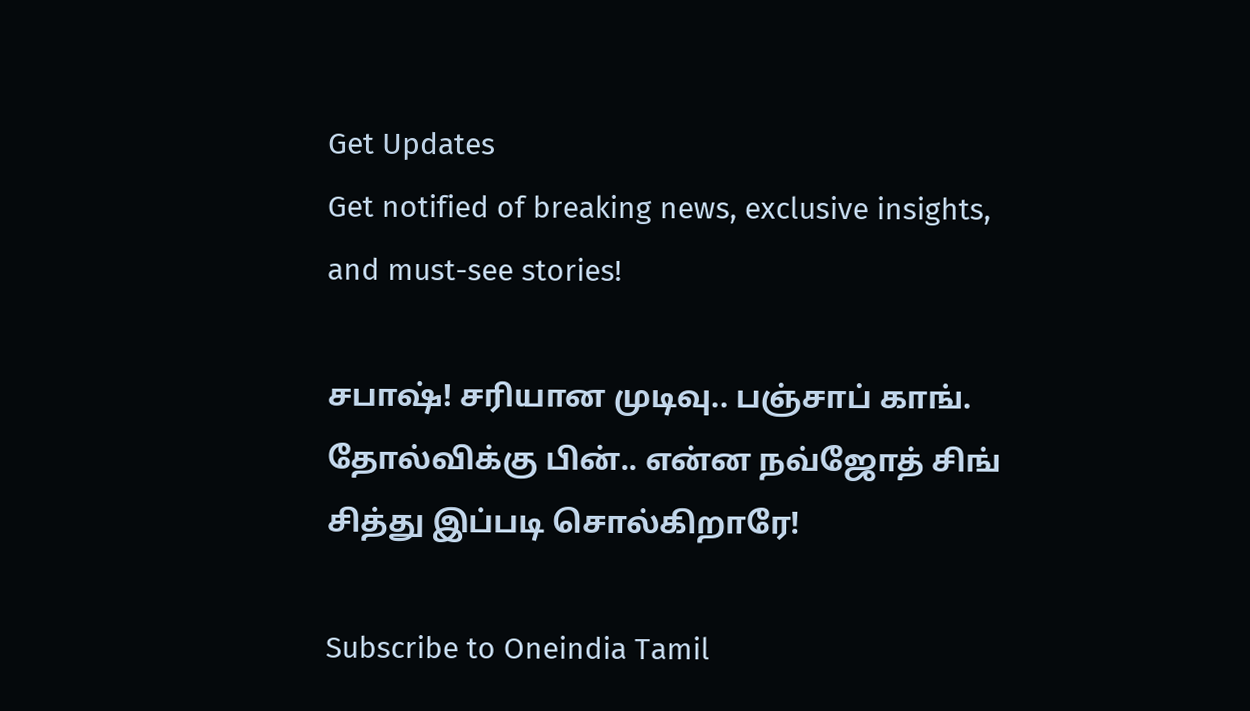Get Updates
Get notified of breaking news, exclusive insights, and must-see stories!

சபாஷ்! சரியான முடிவு.. பஞ்சாப் காங். தோல்விக்கு பின்.. என்ன நவ்ஜோத் சிங் சித்து இப்படி சொல்கிறாரே!

Subscribe to Oneindia Tamil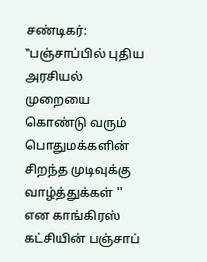சண்டிகர்: ‛‛பஞ்சாப்பில் புதிய அரசியல் முறையை கொண்டு வரும் பொதுமக்களின் சிறந்த முடிவுக்கு வாழ்த்துக்கள் '' என காங்கிரஸ் கட்சியின் பஞ்சாப்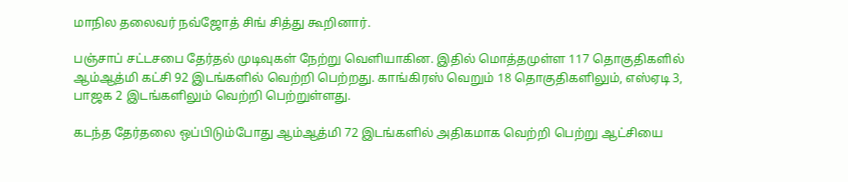மாநில தலைவர் நவ்ஜோத் சிங் சித்து கூறினார்.

பஞ்சாப் சட்டசபை தேர்தல் முடிவுகள் நேற்று வெளியாகின. இதில் மொத்தமுள்ள 117 தொகுதிகளில் ஆம்ஆத்மி கட்சி 92 இடங்களில் வெற்றி பெற்றது. காங்கிரஸ் வெறும் 18 தொகுதிகளிலும், எஸ்ஏடி 3, பாஜக 2 இடங்களிலும் வெற்றி பெற்றுள்ளது.

கடந்த தேர்தலை ஒப்பிடும்போது ஆம்ஆத்மி 72 இடங்களில் அதிகமாக வெற்றி பெற்று ஆட்சியை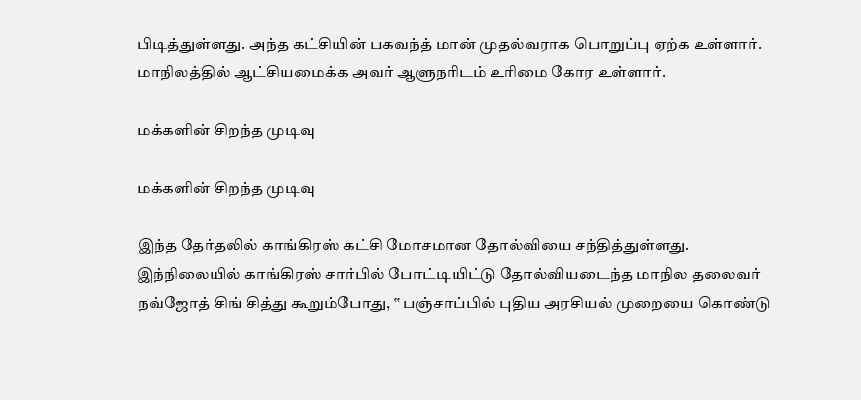பிடித்துள்ளது. அந்த கட்சியின் பகவந்த் மான் முதல்வராக பொறுப்பு ஏற்க உள்ளார். மாநிலத்தில் ஆட்சியமைக்க அவர் ஆளுநரிடம் உரிமை கோர உள்ளார்.

மக்களின் சிறந்த முடிவு

மக்களின் சிறந்த முடிவு

இந்த தேர்தலில் காங்கிரஸ் கட்சி மோசமான தோல்வியை சந்தித்துள்ளது. இந்நிலையில் காங்கிரஸ் சார்பில் போட்டியிட்டு தோல்வியடைந்த மாநில தலைவர் நவ்ஜோத் சிங் சித்து கூறும்போது, ‛‛ பஞ்சாப்பில் புதிய அரசியல் முறையை கொண்டு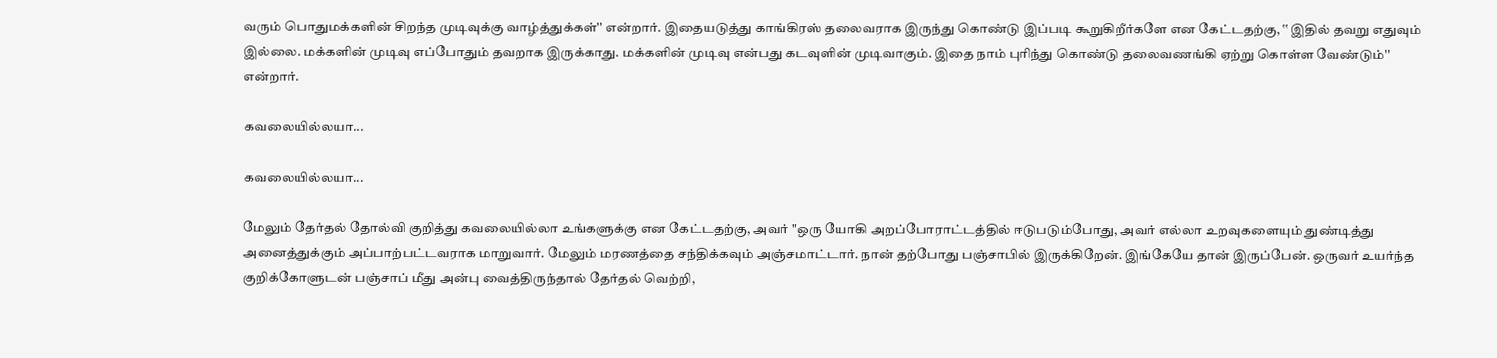வரும் பொதுமக்களின் சிறந்த முடிவுக்கு வாழ்த்துக்கள்'' என்றார். இதையடுத்து காங்கிரஸ் தலைவராக இருந்து கொண்டு இப்படி கூறுகிறீர்களே என கேட்டதற்கு, ‛‛ இதில் தவறு எதுவும் இல்லை. மக்களின் முடிவு எப்போதும் தவறாக இருக்காது. மக்களின் முடிவு என்பது கடவுளின் முடிவாகும். இதை நாம் புரிந்து கொண்டு தலைவணங்கி ஏற்று கொள்ள வேண்டும்'' என்றார்.

கவலையில்லயா...

கவலையில்லயா...

மேலும் தேர்தல் தோல்வி குறித்து கவலையில்லா உங்களுக்கு என கேட்டதற்கு, அவர் "ஒரு யோகி அறப்போராட்டத்தில் ஈடுபடும்போது, அவர் எல்லா உறவுகளையும் துண்டித்து அனைத்துக்கும் அப்பாற்பட்டவராக மாறுவார். மேலும் மரணத்தை சந்திக்கவும் அஞ்சமாட்டார். நான் தற்போது பஞ்சாபில் இருக்கிறேன். இங்கேயே தான் இருப்பேன். ஒருவர் உயர்ந்த குறிக்கோளுடன் பஞ்சாப் மீது அன்பு வைத்திருந்தால் தேர்தல் வெற்றி,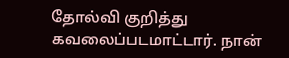தோல்வி குறித்து கவலைப்படமாட்டார். நான்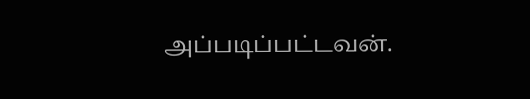அப்படிப்பட்டவன்.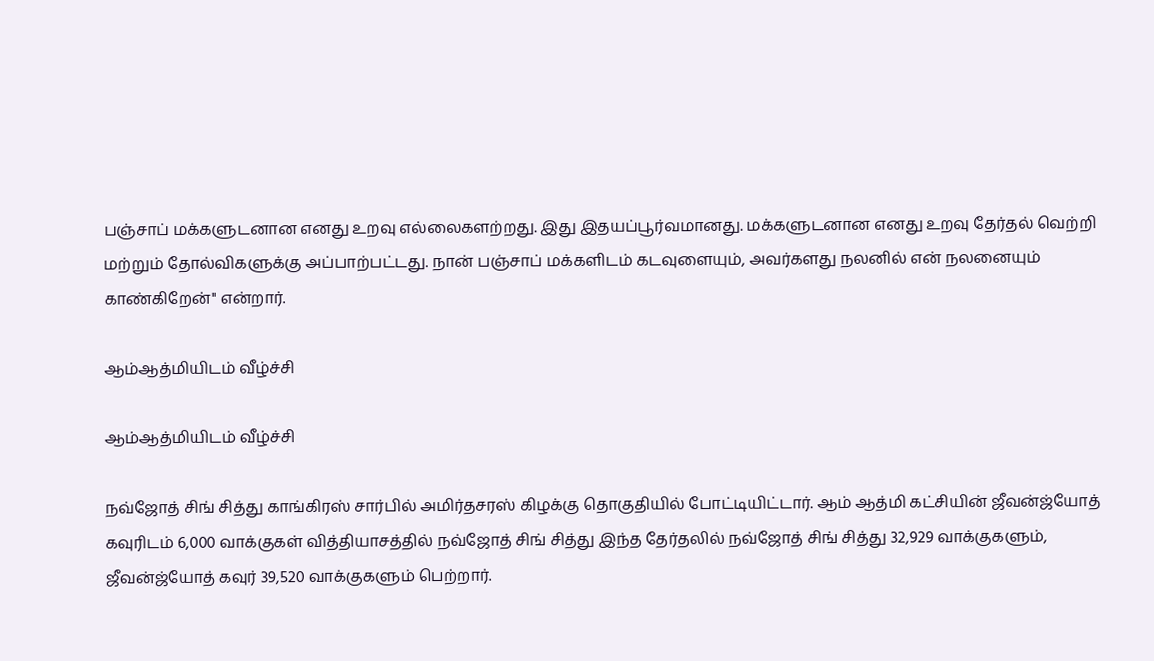பஞ்சாப் மக்களுடனான எனது உறவு எல்லைகளற்றது. இது இதயப்பூர்வமானது. மக்களுடனான எனது உறவு தேர்தல் வெற்றி மற்றும் தோல்விகளுக்கு அப்பாற்பட்டது. நான் பஞ்சாப் மக்களிடம் கடவுளையும், அவர்களது நலனில் என் நலனையும் காண்கிறேன்'' என்றார்.

ஆம்ஆத்மியிடம் வீழ்ச்சி

ஆம்ஆத்மியிடம் வீழ்ச்சி

நவ்ஜோத் சிங் சித்து காங்கிரஸ் சார்பில் அமிர்தசரஸ் கிழக்கு தொகுதியில் போட்டியிட்டார். ஆம் ஆத்மி கட்சியின் ஜீவன்ஜ்யோத் கவுரிடம் 6,000 வாக்குகள் வித்தியாசத்தில் நவ்ஜோத் சிங் சித்து இந்த தேர்தலில் நவ்ஜோத் சிங் சித்து 32,929 வாக்குகளும், ஜீவன்ஜ்யோத் கவுர் 39,520 வாக்குகளும் பெற்றார்.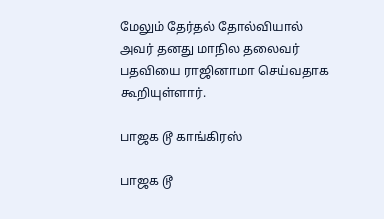மேலும் தேர்தல் தோல்வியால் அவர் தனது மாநில தலைவர் பதவியை ராஜினாமா செய்வதாக கூறியுள்ளார்.

பாஜக டூ காங்கிரஸ்

பாஜக டூ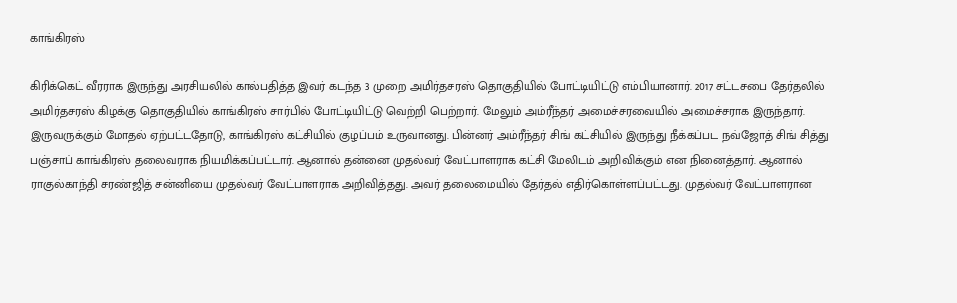காங்கிரஸ்

கிரிக்கெட் வீரராக இருந்து அரசியலில் கால்பதித்த இவர் கடந்த 3 முறை அமிர்தசரஸ் தொகுதியில் போட்டியிட்டு எம்பியானார். 2017 சட்டசபை தேர்தலில் அமிர்தசரஸ் கிழக்கு தொகுதியில் காங்கிரஸ் சார்பில் போட்டியிட்டு வெற்றி பெற்றார். மேலும் அம்ரீந்தர் அமைச்சரவையில் அமைச்சராக இருந்தார். இருவருக்கும் மோதல் ஏற்பட்டதோடு, காங்கிரஸ் கட்சியில் குழப்பம் உருவானது. பின்னர் அம்ரீந்தர் சிங் கட்சியில் இருந்து நீக்கப்பட நவ்ஜோத் சிங் சித்து பஞ்சாப் காங்கிரஸ் தலைவராக நியமிக்கப்பட்டார். ஆனால் தன்னை முதல்வர் வேட்பாளராக கட்சி மேலிடம் அறிவிக்கும் என நினைத்தார். ஆனால் ராகுல்காந்தி சரண்ஜித் சன்னியை முதல்வர் வேட்பாளராக அறிவித்தது. அவர் தலைமையில் தேர்தல் எதிர்கொள்ளப்பட்டது. முதல்வர் வேட்பாளரான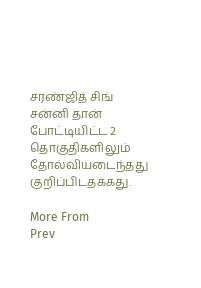சரண்ஜித் சிங் சன்னி தான் போட்டியிட்ட 2 தொகுதிகளிலும் தோல்வியடைந்தது குறிப்பிடதக்கது.

More From
Prev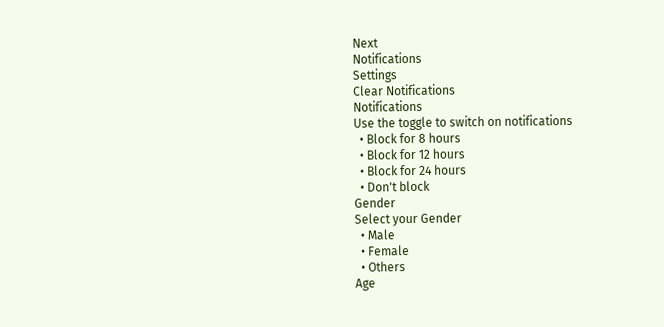Next
Notifications
Settings
Clear Notifications
Notifications
Use the toggle to switch on notifications
  • Block for 8 hours
  • Block for 12 hours
  • Block for 24 hours
  • Don't block
Gender
Select your Gender
  • Male
  • Female
  • Others
Age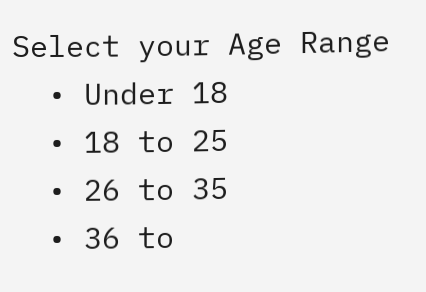Select your Age Range
  • Under 18
  • 18 to 25
  • 26 to 35
  • 36 to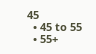45
  • 45 to 55
  • 55+